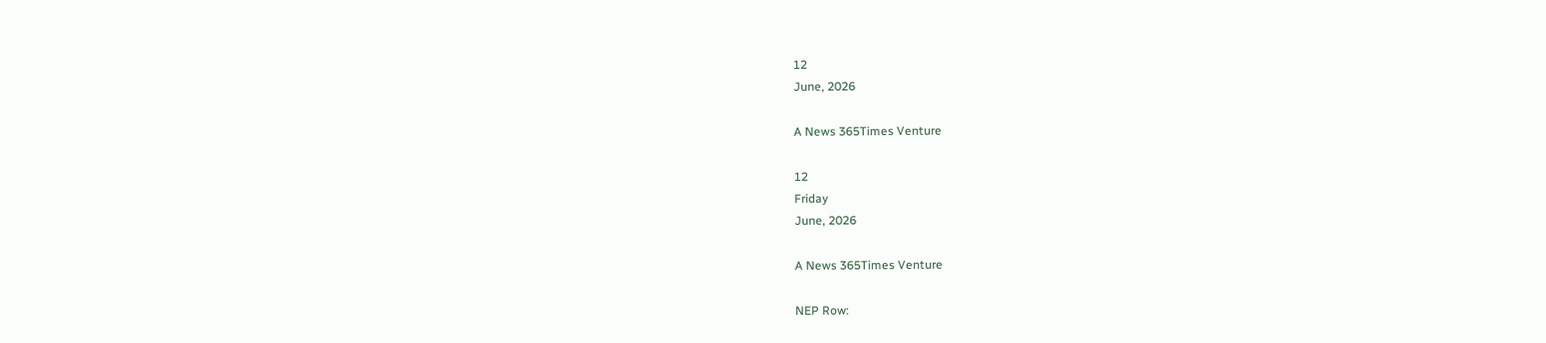12
June, 2026

A News 365Times Venture

12
Friday
June, 2026

A News 365Times Venture

NEP Row: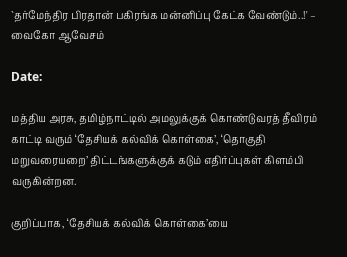`தர்மேந்திர பிரதான் பகிரங்க மன்னிப்பு கேட்க வேண்டும்..!' – வைகோ ஆவேசம்

Date:

மத்திய அரசு, தமிழ்நாட்டில் அமலுக்குக் கொண்டுவரத் தீவிரம் காட்டி வரும் ‘தேசியக் கல்விக் கொள்கை’, ‘தொகுதி மறுவரையறை’ திட்டங்களுக்குக் கடும் எதிர்ப்புகள் கிளம்பி வருகின்றன.

குறிப்பாக, ‘தேசியக் கல்விக் கொள்கை’யை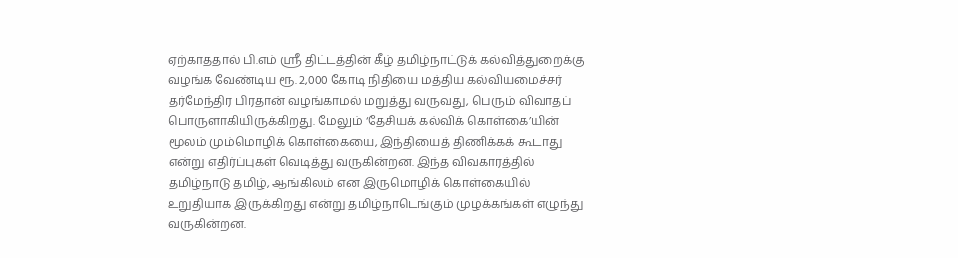ஏற்காததால் பி.எம் ஸ்ரீ திட்டத்தின் கீழ் தமிழ்நாட்டுக் கல்வித்துறைக்கு வழங்க வேண்டிய ரூ. 2,000 கோடி நிதியை மத்திய கல்வியமைச்சர் தர்மேந்திர பிரதான் வழங்காமல் மறுத்து வருவது, பெரும் விவாதப் பொருளாகியிருக்கிறது. மேலும் ‘தேசியக் கல்விக் கொள்கை’யின் மூலம் மும்மொழிக் கொள்கையை, இந்தியைத் திணிக்கக் கூடாது என்று எதிர்ப்புகள் வெடித்து வருகின்றன. இந்த விவகாரத்தில் தமிழ்நாடு தமிழ், ஆங்கிலம் என இருமொழிக் கொள்கையில் உறுதியாக இருக்கிறது என்று தமிழ்நாடெங்கும் முழக்கங்கள் எழுந்து வருகின்றன.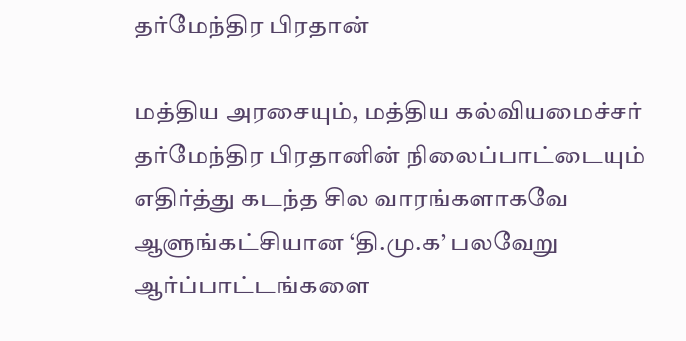தர்மேந்திர பிரதான்

மத்திய அரசையும், மத்திய கல்வியமைச்சர் தர்மேந்திர பிரதானின் நிலைப்பாட்டையும் எதிர்த்து கடந்த சில வாரங்களாகவே ஆளுங்கட்சியான ‘தி.மு.க’ பலவேறு ஆர்ப்பாட்டங்களை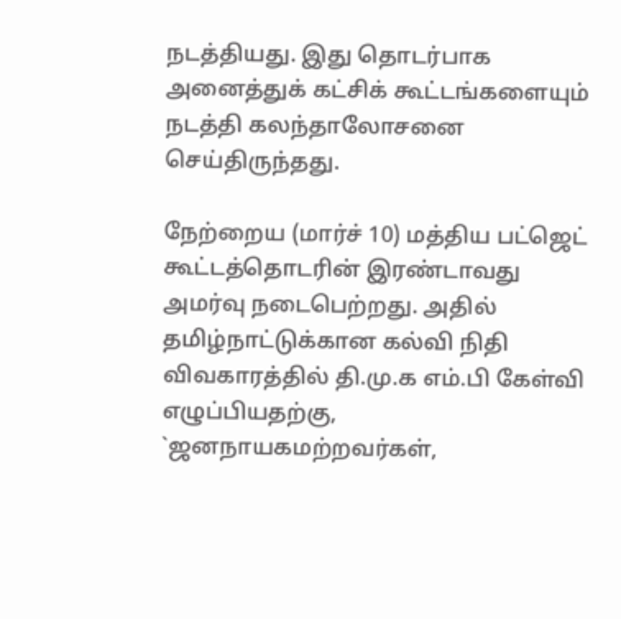நடத்தியது. இது தொடர்பாக அனைத்துக் கட்சிக் கூட்டங்களையும் நடத்தி கலந்தாலோசனை செய்திருந்தது.

நேற்றைய (மார்ச் 10) மத்திய பட்ஜெட் கூட்டத்தொடரின் இரண்டாவது அமர்வு நடைபெற்றது. அதில் தமிழ்நாட்டுக்கான கல்வி நிதி விவகாரத்தில் தி.மு.க எம்.பி கேள்வி எழுப்பியதற்கு, `ஜனநாயகமற்றவர்கள்,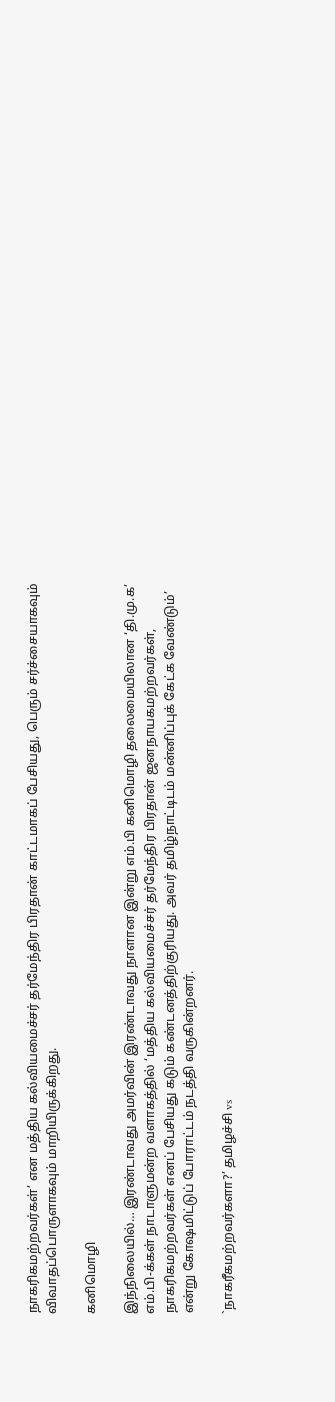நாகரிகமற்றவர்கள்’ என மத்திய கல்வியமைச்சர் தர்மேந்திர பிரதான் காட்டமாகப் பேசியது, பெரும் சர்ச்சையாகவும் விவாதப்பொருளாகவும் மாறியிருக்கிறது.

கனிமொழி

இந்நிலையில்… இரண்டாவது அமர்வின் இரண்டாவது நாளான இன்று எம்.பி கனிமொழி தலைமையிலான ‘தி.மு.க’ எம்.பி-க்கள் நாடாளுமன்ற வளாகத்தில் ‘மத்திய கல்வியமைச்சர் தர்மேந்திர பிரதான் ஜனநாயகமற்றவர்கள், நாகரிகமற்றவர்கள் எனப் பேசியது கடும் கண்டனத்திற்குரியது. அவர் தமிழ்நாட்டிடம் மன்னிப்புக் கேட்க வேண்டும்’ என்று கோஷமிட்டுப் போராட்டம் நடத்தி வருகின்றனர்.

`நாகரீகமற்றவர்களா?’ தமிழச்சி vs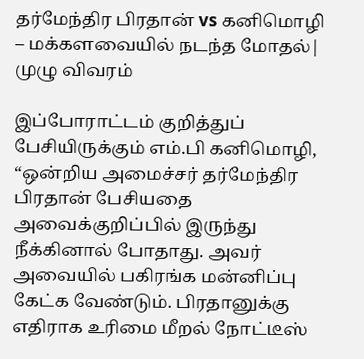தர்மேந்திர பிரதான் vs கனிமொழி – மக்களவையில் நடந்த மோதல்| முழு விவரம்

இப்போராட்டம் குறித்துப் பேசியிருக்கும் எம்.பி கனிமொழி, “ஒன்றிய அமைச்சர் தர்மேந்திர பிரதான் பேசியதை அவைக்குறிப்பில் இருந்து நீக்கினால் போதாது. அவர் அவையில் பகிரங்க மன்னிப்பு கேட்க வேண்டும். பிரதானுக்கு எதிராக உரிமை மீறல் நோட்டீஸ்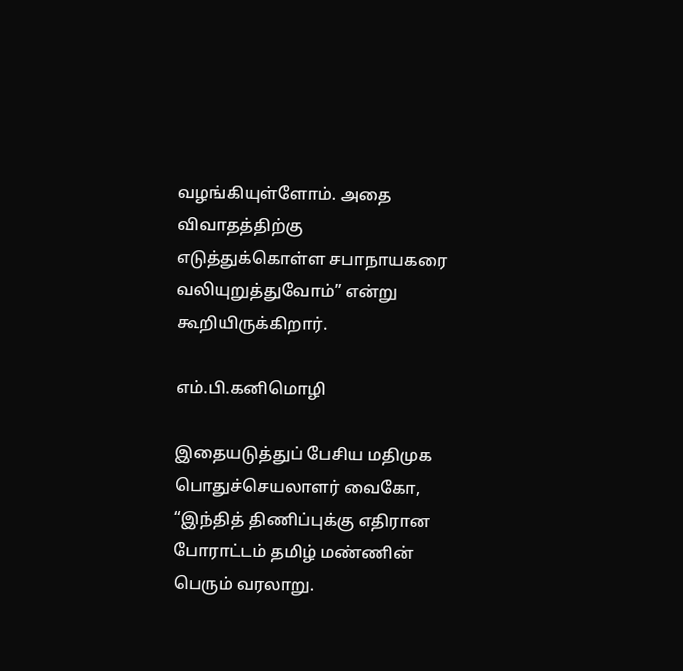வழங்கியுள்ளோம். அதை விவாதத்திற்கு எடுத்துக்கொள்ள சபாநாயகரை வலியுறுத்துவோம்” என்று கூறியிருக்கிறார்.

எம்.பி.கனிமொழி

இதையடுத்துப் பேசிய மதிமுக பொதுச்செயலாளர் வைகோ, “இந்தித் திணிப்புக்கு எதிரான போராட்டம் தமிழ் மண்ணின் பெரும் வரலாறு.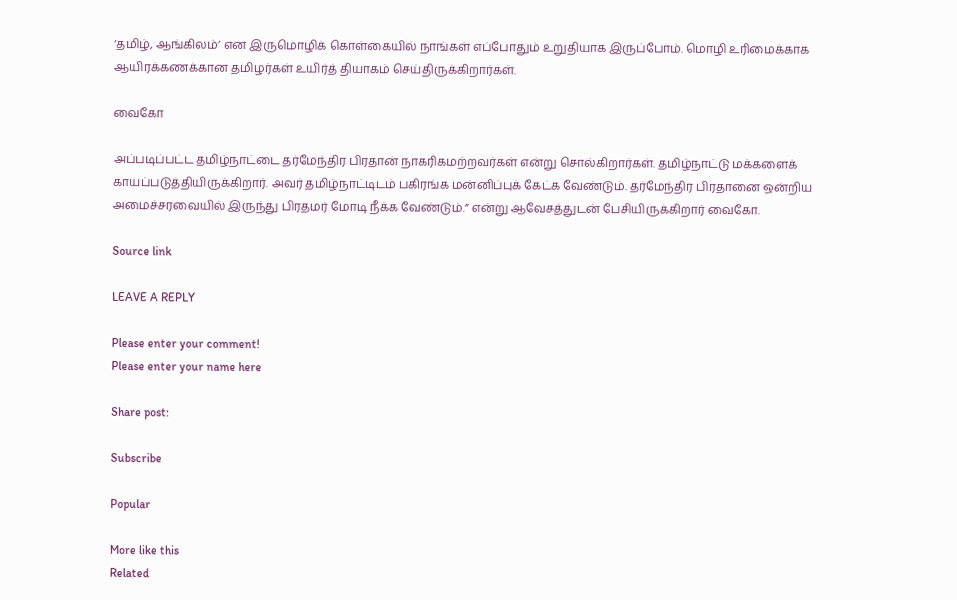‘தமிழ், ஆங்கிலம்’ என இருமொழிக் கொள்கையில் நாங்கள் எப்போதும் உறுதியாக இருப்போம். மொழி உரிமைக்காக ஆயிரக்கணக்கான தமிழர்கள் உயிர்த் தியாகம் செய்திருக்கிறார்கள்.

வைகோ

அப்படிப்பட்ட தமிழ்நாட்டை தர்மேந்திர பிரதான் நாகரிகமற்றவர்கள் என்று சொல்கிறார்கள். தமிழ்நாட்டு மக்களைக் காயப்படுத்தியிருக்கிறார். அவர் தமிழ்நாட்டிடம் பகிரங்க மன்னிப்புக் கேட்க வேண்டும். தர்மேந்திர பிரதானை ஒன்றிய அமைச்சரவையில் இருந்து பிரதமர் மோடி நீக்க வேண்டும்.” என்று ஆவேசத்துடன் பேசியிருக்கிறார் வைகோ.

Source link

LEAVE A REPLY

Please enter your comment!
Please enter your name here

Share post:

Subscribe

Popular

More like this
Related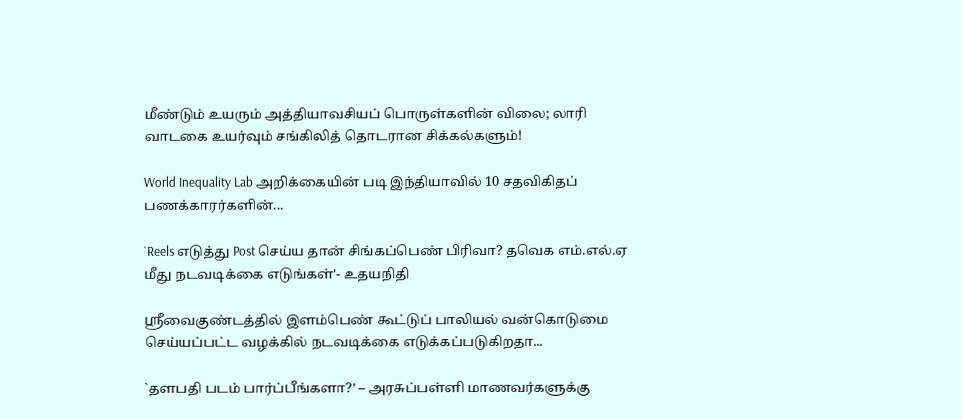மீண்டும் உயரும் அத்தியாவசியப் பொருள்களின் விலை; லாரி வாடகை உயர்வும் சங்கிலித் தொடரான சிக்கல்களும்!

World Inequality Lab அறிக்கையின் படி இந்தியாவில் 10 சதவிகிதப் பணக்காரர்களின்...

`Reels எடுத்து Post செய்ய தான் சிங்கப்பெண் பிரிவா? தவெக எம்.எல்.ஏ மீது நடவடிக்கை எடுங்கள்'- உதயநிதி

ஸ்ரீவைகுண்டத்தில் இளம்பெண் கூட்டுப் பாலியல் வன்கொடுமை செய்யப்பட்ட வழக்கில் நடவடிக்கை எடுக்கப்படுகிறதா...

`தளபதி படம் பார்ப்பீங்களா?’ – அரசுப்பள்ளி மாணவர்களுக்கு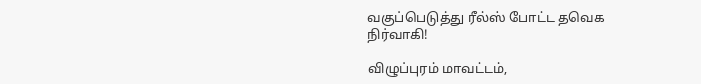வகுப்பெடுத்து ரீல்ஸ் போட்ட தவெக நிர்வாகி!

விழுப்புரம் மாவட்டம்,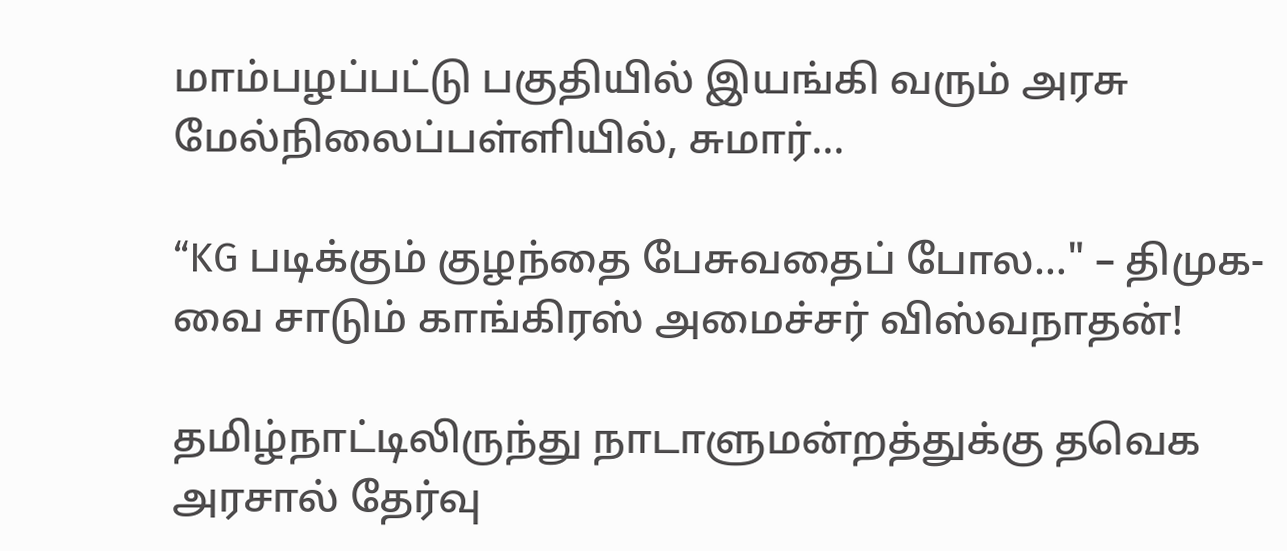மாம்பழப்பட்டு பகுதியில் இயங்கி வரும் அரசு மேல்நிலைப்பள்ளியில், சுமார்...

“KG படிக்கும் குழந்தை பேசுவதைப் போல…" – திமுக-வை சாடும் காங்கிரஸ் அமைச்சர் விஸ்வநாதன்!

தமிழ்நாட்டிலிருந்து நாடாளுமன்றத்துக்கு தவெக அரசால் தேர்வு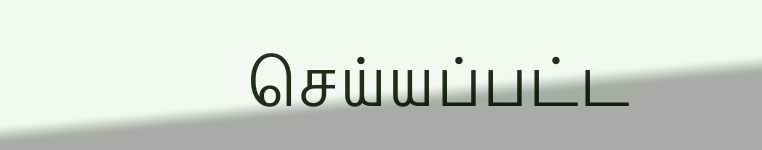செய்யப்பட்ட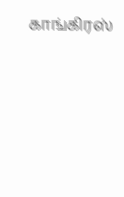காங்கிரஸ்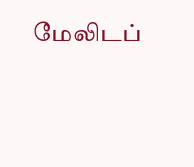மேலிடப்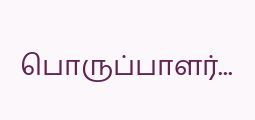பொருப்பாளர்...